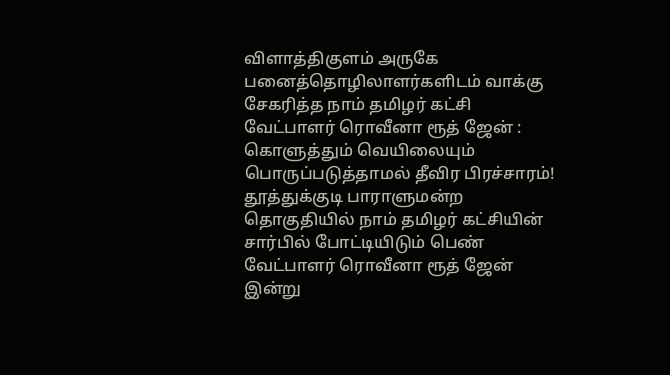விளாத்திகுளம் அருகே பனைத்தொழிலாளர்களிடம் வாக்கு சேகரித்த நாம் தமிழர் கட்சி வேட்பாளர் ரொவீனா ரூத் ஜேன் : கொளுத்தும் வெயிலையும் பொருப்படுத்தாமல் தீவிர பிரச்சாரம்!
தூத்துக்குடி பாராளுமன்ற தொகுதியில் நாம் தமிழர் கட்சியின் சார்பில் போட்டியிடும் பெண் வேட்பாளர் ரொவீனா ரூத் ஜேன் இன்று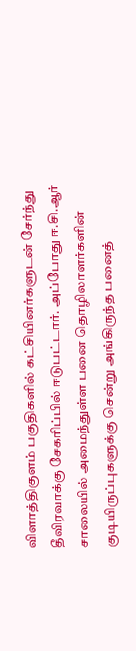விளாத்திகுளம் பகுதிகளில் கட்சியினர்களுடன் சேர்ந்து தீவிரவாக்கு சேகரிப்பில் ஈடுபட்டார். அப்போது ஈ.சி.ஆர் சாலையில் அமைந்துள்ள பனை தொழிலாளர்களின் குடியிருப்புகளுக்கு சென்று அங்கிருந்த பனைத்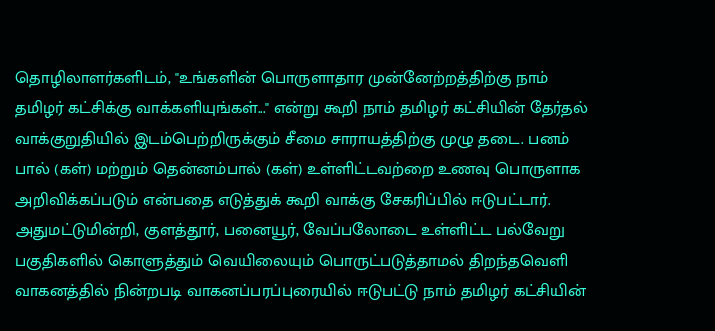தொழிலாளர்களிடம், "உங்களின் பொருளாதார முன்னேற்றத்திற்கு நாம் தமிழர் கட்சிக்கு வாக்களியுங்கள்..." என்று கூறி நாம் தமிழர் கட்சியின் தேர்தல் வாக்குறுதியில் இடம்பெற்றிருக்கும் சீமை சாராயத்திற்கு முழு தடை. பனம் பால் (கள்) மற்றும் தென்னம்பால் (கள்) உள்ளிட்டவற்றை உணவு பொருளாக அறிவிக்கப்படும் என்பதை எடுத்துக் கூறி வாக்கு சேகரிப்பில் ஈடுபட்டார். அதுமட்டுமின்றி, குளத்தூர், பனையூர், வேப்பலோடை உள்ளிட்ட பல்வேறு பகுதிகளில் கொளுத்தும் வெயிலையும் பொருட்படுத்தாமல் திறந்தவெளி வாகனத்தில் நின்றபடி வாகனப்பரப்புரையில் ஈடுபட்டு நாம் தமிழர் கட்சியின்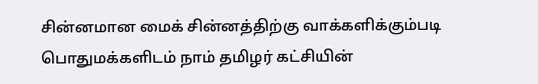சின்னமான மைக் சின்னத்திற்கு வாக்களிக்கும்படி பொதுமக்களிடம் நாம் தமிழர் கட்சியின்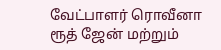வேட்பாளர் ரொவீனா ரூத் ஜேன் மற்றும்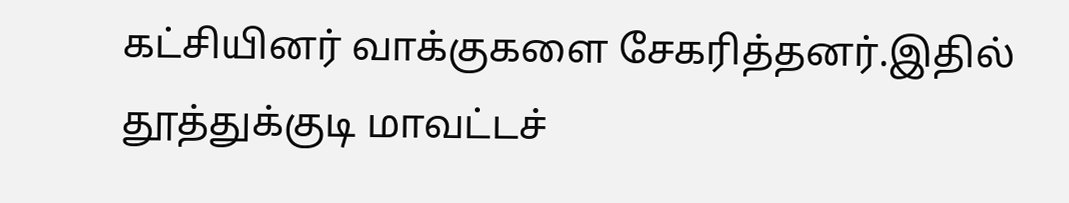கட்சியினர் வாக்குகளை சேகரித்தனர்.இதில் தூத்துக்குடி மாவட்டச்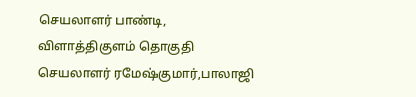செயலாளர் பாண்டி, விளாத்திகுளம் தொகுதி செயலாளர் ரமேஷ்குமார்,பாலாஜி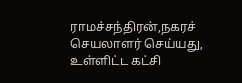ராமச்சந்திரன்,நகரச் செயலாளர் செய்யது, உள்ளிட்ட கட்சி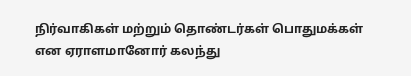நிர்வாகிகள் மற்றும் தொண்டர்கள் பொதுமக்கள் என ஏராளமானோர் கலந்து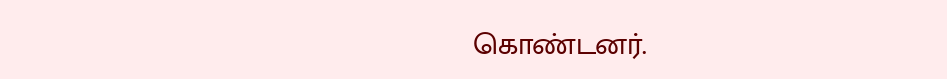கொண்டனர்.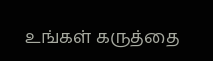உங்கள் கருத்தை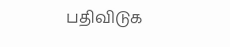பதிவிடுக